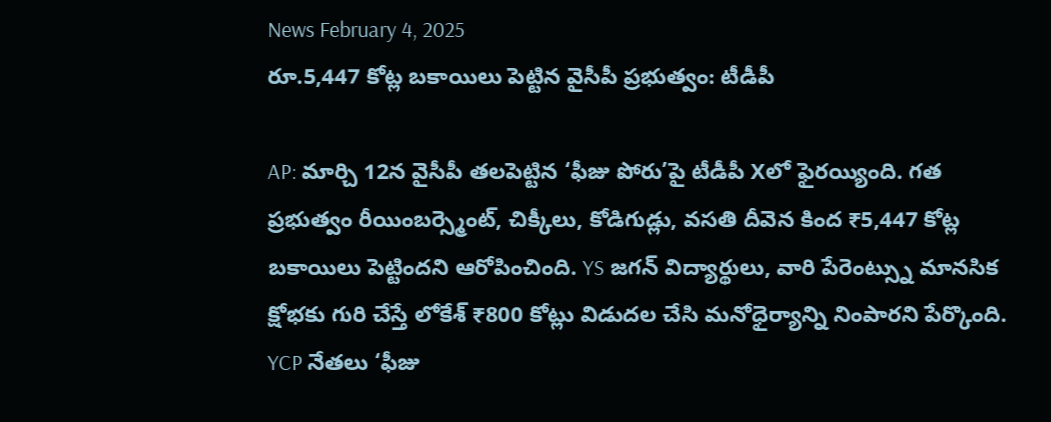News February 4, 2025
రూ.5,447 కోట్ల బకాయిలు పెట్టిన వైసీపీ ప్రభుత్వం: టీడీపీ

AP: మార్చి 12న వైసీపీ తలపెట్టిన ‘ఫీజు పోరు’పై టీడీపీ Xలో ఫైరయ్యింది. గత ప్రభుత్వం రీయింబర్స్మెంట్, చిక్కీలు, కోడిగుడ్లు, వసతి దీవెన కింద ₹5,447 కోట్ల బకాయిలు పెట్టిందని ఆరోపించింది. YS జగన్ విద్యార్థులు, వారి పేరెంట్స్ను మానసిక క్షోభకు గురి చేస్తే లోకేశ్ ₹800 కోట్లు విడుదల చేసి మనోధైర్యాన్ని నింపారని పేర్కొంది. YCP నేతలు ‘ఫీజు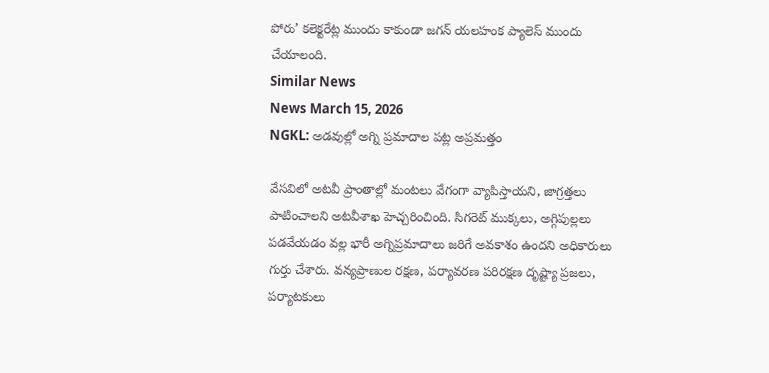పోరు’ కలెక్టరేట్ల ముందు కాకుండా జగన్ యలహంక ప్యాలెస్ ముందు చేయాలంది.
Similar News
News March 15, 2026
NGKL: అడవుల్లో అగ్ని ప్రమాదాల పట్ల అప్రమత్తం

వేసవిలో అటవీ ప్రాంతాల్లో మంటలు వేగంగా వ్యాపిస్తాయని, జాగ్రత్తలు పాటించాలని అటవీశాఖ హెచ్చరించింది. సిగరెట్ ముక్కలు, అగ్గిపుల్లలు పడవేయడం వల్ల భారీ అగ్నిప్రమాదాలు జరిగే అవకాశం ఉందని అధికారులు గుర్తు చేశారు. వన్యప్రాణుల రక్షణ, పర్యావరణ పరిరక్షణ దృష్ట్యా ప్రజలు, పర్యాటకులు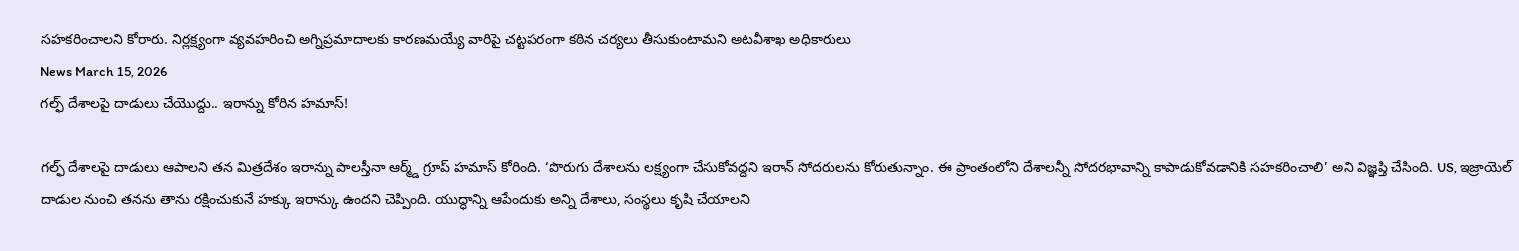సహకరించాలని కోరారు. నిర్లక్ష్యంగా వ్యవహరించి అగ్నిప్రమాదాలకు కారణమయ్యే వారిపై చట్టపరంగా కఠిన చర్యలు తీసుకుంటామని అటవీశాఖ అధికారులు
News March 15, 2026
గల్ఫ్ దేశాలపై దాడులు చేయొద్దు.. ఇరాన్ను కోరిన హమాస్!

గల్ఫ్ దేశాలపై దాడులు ఆపాలని తన మిత్రదేశం ఇరాన్ను పాలస్తీనా ఆర్మ్డ్ గ్రూప్ హమాస్ కోరింది. ‘పొరుగు దేశాలను లక్ష్యంగా చేసుకోవద్దని ఇరాన్ సోదరులను కోరుతున్నాం. ఈ ప్రాంతంలోని దేశాలన్నీ సోదరభావాన్ని కాపాడుకోవడానికి సహకరించాలి’ అని విజ్ఞప్తి చేసింది. US, ఇజ్రాయెల్ దాడుల నుంచి తనను తాను రక్షించుకునే హక్కు ఇరాన్కు ఉందని చెప్పింది. యుద్ధాన్ని ఆపేందుకు అన్ని దేశాలు, సంస్థలు కృషి చేయాలని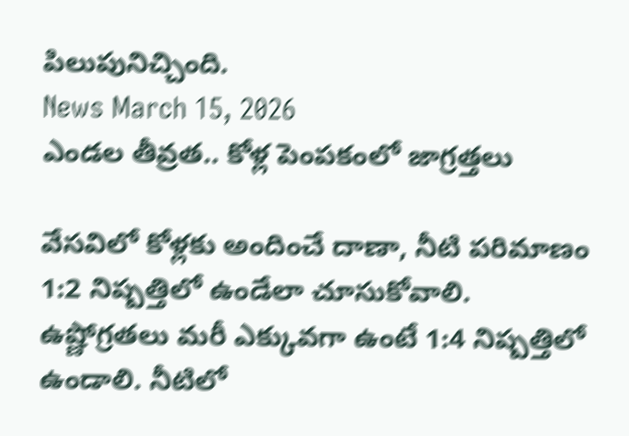పిలుపునిచ్చింది.
News March 15, 2026
ఎండల తీవ్రత.. కోళ్ల పెంపకంలో జాగ్రత్తలు

వేసవిలో కోళ్లకు అందించే దాణా, నీటి పరిమాణం 1:2 నిష్పత్తిలో ఉండేలా చూసుకోవాలి. ఉష్ణోగ్రతలు మరీ ఎక్కువగా ఉంటే 1:4 నిష్పత్తిలో ఉండాలి. నీటిలో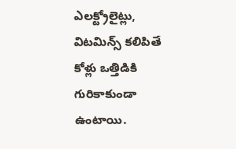ఎలక్ట్రోలైట్లు, విటమిన్స్ కలిపితే కోళ్లు ఒత్తిడికి గురికాకుండా ఉంటాయి.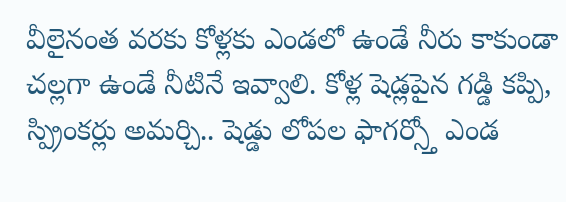వీలైనంత వరకు కోళ్లకు ఎండలో ఉండే నీరు కాకుండా చల్లగా ఉండే నీటినే ఇవ్వాలి. కోళ్ల షెడ్లపైన గడ్డి కప్పి, స్ప్రింకర్లు అమర్చి.. షెడ్డు లోపల ఫాగర్స్తో ఎండ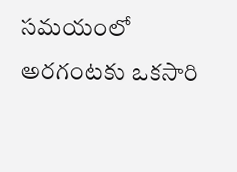సమయంలో అరగంటకు ఒకసారి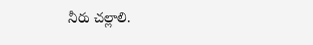నీరు చల్లాలి.